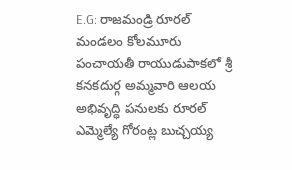E.G: రాజమండ్రి రూరల్ మండలం కోలమూరు పంచాయతీ రాయుడుపాకలో శ్రీ కనకదుర్గ అమ్మవారి ఆలయ అభివృద్ధి పనులకు రూరల్ ఎమ్మెల్యే గోరంట్ల బుచ్చయ్య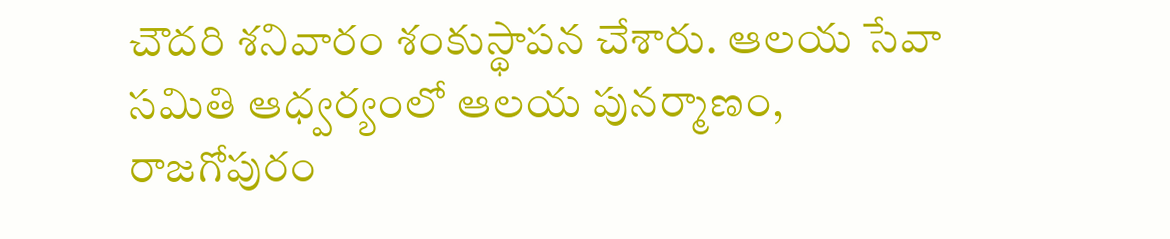చౌదరి శనివారం శంకుస్థాపన చేశారు. ఆలయ సేవా సమితి ఆధ్వర్యంలో ఆలయ పునర్మాణం, రాజగోపురం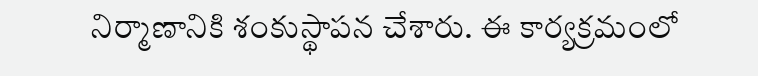నిర్మాణానికి శంకుస్థాపన చేశారు. ఈ కార్యక్రమంలో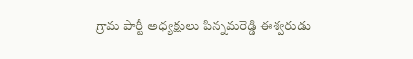గ్రామ పార్టీ అధ్యక్షులు పిన్నమరెడ్డి ఈశ్వరుడు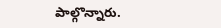పాల్గొన్నారు.